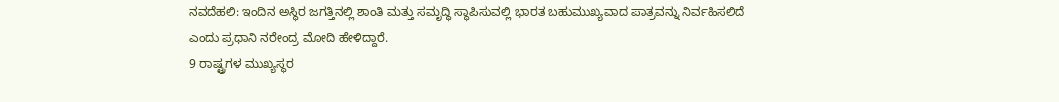ನವದೆಹಲಿ: ಇಂದಿನ ಅಸ್ಥಿರ ಜಗತ್ತಿನಲ್ಲಿ ಶಾಂತಿ ಮತ್ತು ಸಮೃದ್ಧಿ ಸ್ಥಾಪಿಸುವಲ್ಲಿ ಭಾರತ ಬಹುಮುಖ್ಯವಾದ ಪಾತ್ರವನ್ನು ನಿರ್ವಹಿಸಲಿದೆ ಎಂದು ಪ್ರಧಾನಿ ನರೇಂದ್ರ ಮೋದಿ ಹೇಳಿದ್ದಾರೆ.
9 ರಾಷ್ಟ್ರಗಳ ಮುಖ್ಯಸ್ಥರ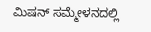ಮಿಷನ್ ಸಮ್ಮೇಳನದಲ್ಲಿ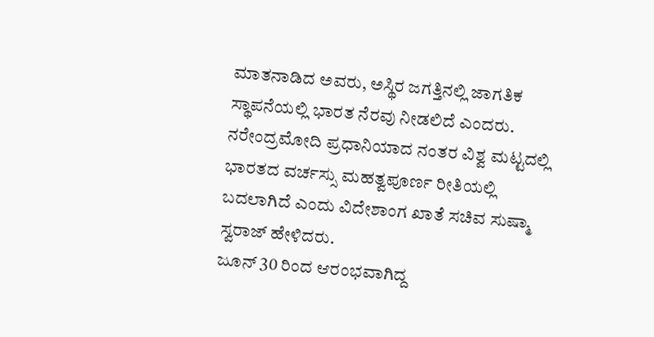ಮಾತನಾಡಿದ ಅವರು, ಅಸ್ಥಿರ ಜಗತ್ತಿನಲ್ಲಿ ಜಾಗತಿಕ ಸ್ಥಾಪನೆಯಲ್ಲಿ ಭಾರತ ನೆರವು ನೀಡಲಿದೆ ಎಂದರು.
ನರೇಂದ್ರಮೋದಿ ಪ್ರಧಾನಿಯಾದ ನಂತರ ವಿಶ್ವ ಮಟ್ಟದಲ್ಲಿ ಭಾರತದ ವರ್ಚಸ್ಸು ಮಹತ್ವಪೂರ್ಣ ರೀತಿಯಲ್ಲಿ ಬದಲಾಗಿದೆ ಎಂದು ವಿದೇಶಾಂಗ ಖಾತೆ ಸಚಿವ ಸುಷ್ಮಾ ಸ್ವರಾಜ್ ಹೇಳಿದರು.
ಜೂನ್ 30 ರಿಂದ ಆರಂಭವಾಗಿದ್ದ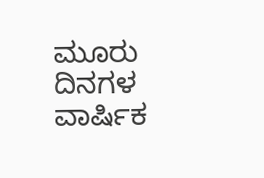ಮೂರು ದಿನಗಳ ವಾರ್ಷಿಕ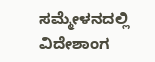ಸಮ್ಮೇಳನದಲ್ಲಿ ವಿದೇಶಾಂಗ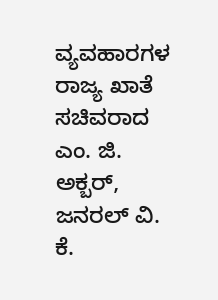ವ್ಯವಹಾರಗಳ ರಾಜ್ಯ ಖಾತೆ ಸಚಿವರಾದ ಎಂ. ಜಿ. ಅಕ್ಬರ್, ಜನರಲ್ ವಿ. ಕೆ.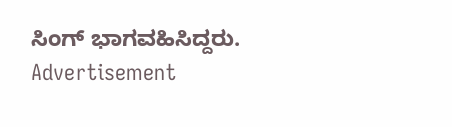ಸಿಂಗ್ ಭಾಗವಹಿಸಿದ್ದರು.
Advertisement